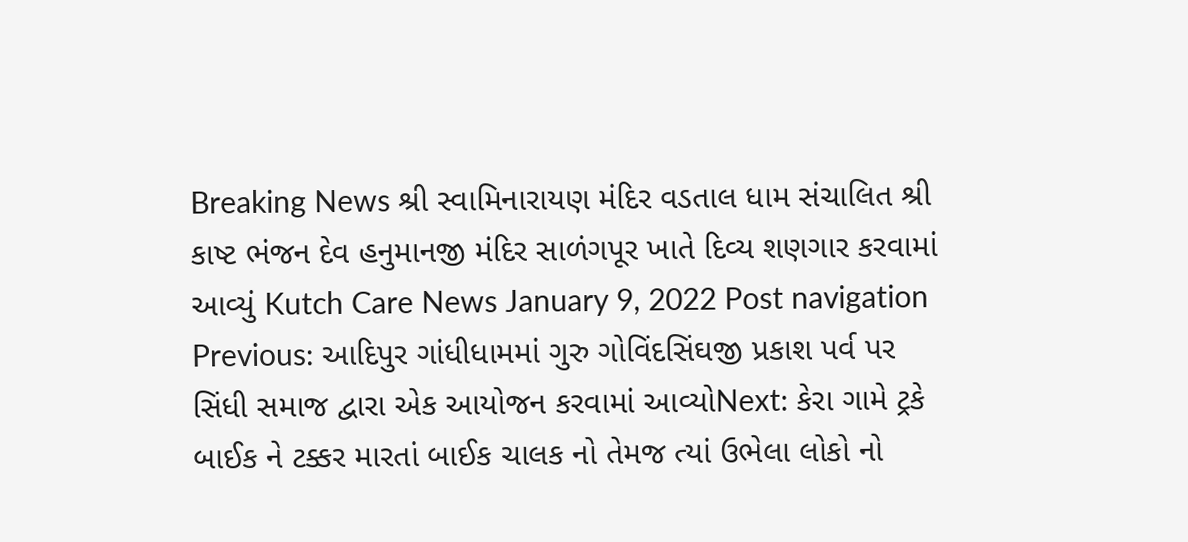Breaking News શ્રી સ્વામિનારાયણ મંદિર વડતાલ ધામ સંચાલિત શ્રી કાષ્ટ ભંજન દેવ હનુમાનજી મંદિર સાળંગપૂર ખાતે દિવ્ય શણગાર કરવામાં આવ્યું Kutch Care News January 9, 2022 Post navigation Previous: આદિપુર ગાંધીધામમાં ગુરુ ગોવિંદસિંઘજી પ્રકાશ પર્વ પર સિંધી સમાજ દ્વારા એક આયોજન કરવામાં આવ્યોNext: કેરા ગામે ટ્રકે બાઈક ને ટક્કર મારતાં બાઈક ચાલક નો તેમજ ત્યાં ઉભેલા લોકો નો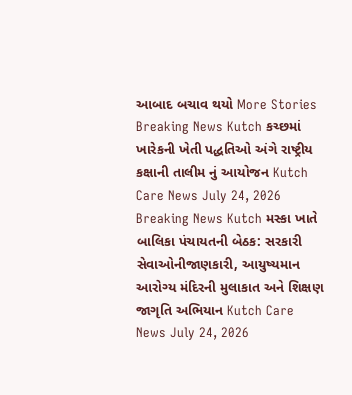આબાદ બચાવ થયો More Stories Breaking News Kutch કચ્છમાં ખારેકની ખેતી પદ્ધતિઓ અંગે રાષ્ટ્રીય કક્ષાની તાલીમ નું આયોજન Kutch Care News July 24, 2026 Breaking News Kutch મસ્કા ખાતે બાલિકા પંચાયતની બેઠક: સરકારી સેવાઓનીજાણકારી, આયુષ્યમાન આરોગ્ય મંદિરની મુલાકાત અને શિક્ષણ જાગૃતિ અભિયાન Kutch Care News July 24, 2026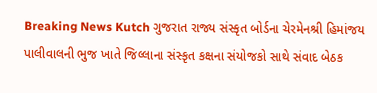Breaking News Kutch ગુજરાત રાજ્ય સંસ્કૃત બોર્ડના ચેરમેનશ્રી હિમાંજય પાલીવાલની ભુજ ખાતે જિલ્લાના સંસ્કૃત કક્ષના સંયોજકો સાથે સંવાદ બેઠક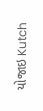યોજાઇ Kutch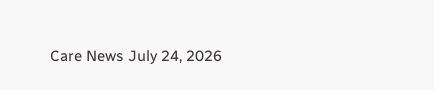Care News July 24, 2026